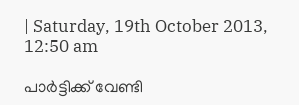| Saturday, 19th October 2013, 12:50 am

പാര്‍ട്ടിക്ക് വേണ്ടി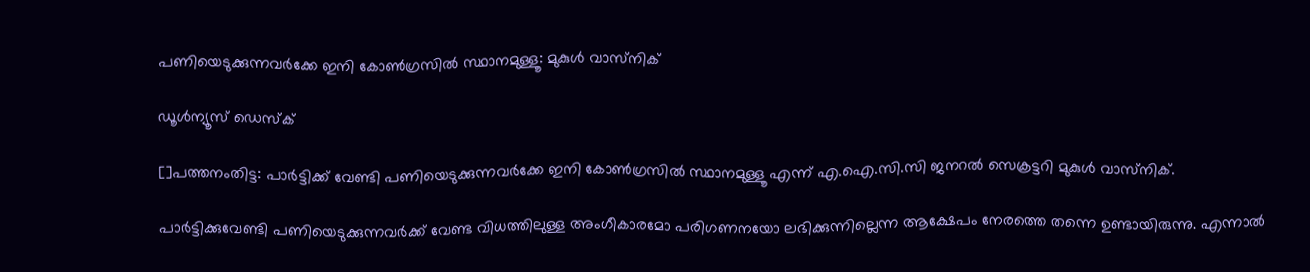പണിയെടുക്കുന്നവര്‍ക്കേ ഇനി കോണ്‍ഗ്രസില്‍ സ്ഥാനമുള്ളൂ: മുകുള്‍ വാസ്‌നിക്

ഡൂള്‍ന്യൂസ് ഡെസ്‌ക്

[]പത്തനംതിട്ട: പാര്‍ട്ടിക്ക് വേണ്ടി പണിയെടുക്കുന്നവര്‍ക്കേ ഇനി കോണ്‍ഗ്രസില്‍ സ്ഥാനമുള്ളൂ എന്ന് എ.ഐ.സി.സി ജനറല്‍ സെക്രട്ടറി മുകുള്‍ വാസ്‌നിക്.

പാര്‍ട്ടിക്കുവേണ്ടി പണിയെടുക്കുന്നവര്‍ക്ക് വേണ്ട വിധത്തിലുള്ള അംഗീകാരമോ പരിഗണനയോ ലഭിക്കുന്നില്ലെന്ന ആക്ഷേപം നേരത്തെ തന്നെ ഉണ്ടായിരുന്നു. എന്നാല്‍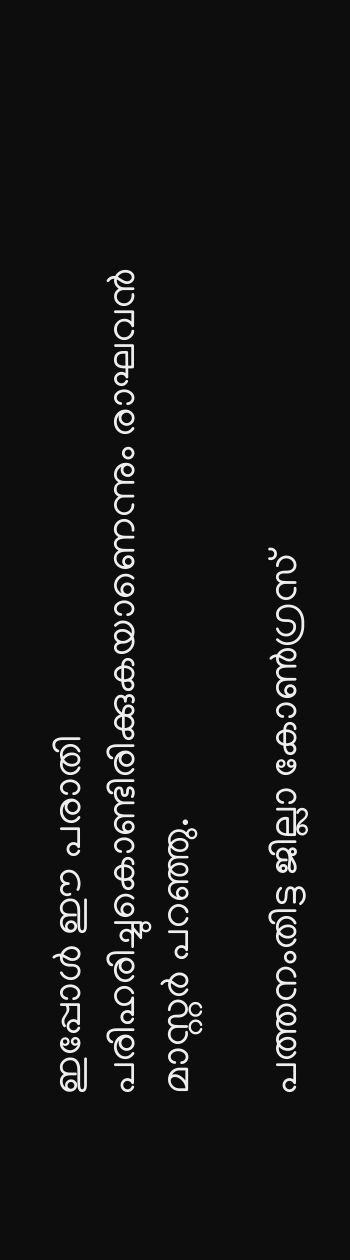ഇപ്പോള്‍ ഈ പരാതി പരിഹരിച്ചുകൊണ്ടിരിക്കുകയാണെന്നും രാഘവന്‍ മാസ്റ്റര്‍ പറഞ്ഞു.

പത്തനംതിട്ട ജില്ലാ കോണ്‍ഗ്രസ്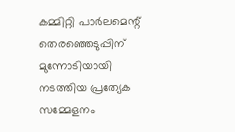കമ്മിറ്റി പാര്‍ലമെന്റ് തെരഞ്ഞെടുപ്പിന് മുന്നോടിയായി നടത്തിയ പ്രത്യേക സമ്മേളനം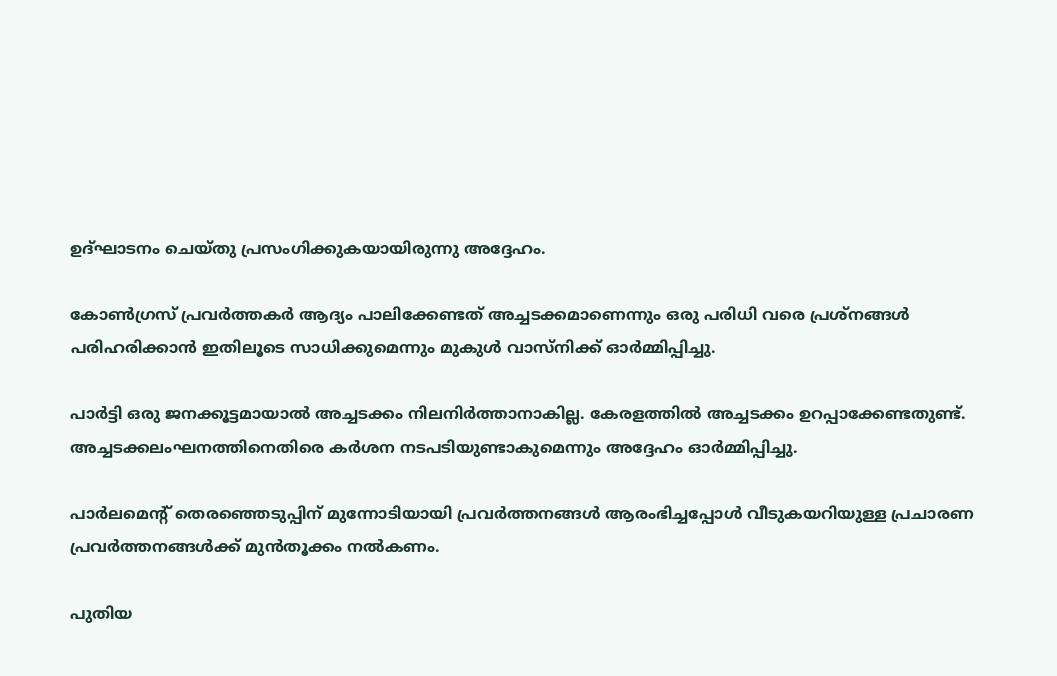ഉദ്ഘാടനം ചെയ്തു പ്രസംഗിക്കുകയായിരുന്നു അദ്ദേഹം.

കോണ്‍ഗ്രസ് പ്രവര്‍ത്തകര്‍ ആദ്യം പാലിക്കേണ്ടത് അച്ചടക്കമാണെന്നും ഒരു പരിധി വരെ പ്രശ്‌നങ്ങള്‍ പരിഹരിക്കാന്‍ ഇതിലൂടെ സാധിക്കുമെന്നും മുകുള്‍ വാസ്‌നിക്ക് ഓര്‍മ്മിപ്പിച്ചു.

പാര്‍ട്ടി ഒരു ജനക്കൂട്ടമായാല്‍ അച്ചടക്കം നിലനിര്‍ത്താനാകില്ല. കേരളത്തില്‍ അച്ചടക്കം ഉറപ്പാക്കേണ്ടതുണ്ട്. അച്ചടക്കലംഘനത്തിനെതിരെ കര്‍ശന നടപടിയുണ്ടാകുമെന്നും അദ്ദേഹം ഓര്‍മ്മിപ്പിച്ചു.

പാര്‍ലമെന്റ് തെരഞ്ഞെടുപ്പിന് മുന്നോടിയായി പ്രവര്‍ത്തനങ്ങള്‍ ആരംഭിച്ചപ്പോള്‍ വീടുകയറിയുള്ള പ്രചാരണ പ്രവര്‍ത്തനങ്ങള്‍ക്ക് മുന്‍തൂക്കം നല്‍കണം.

പുതിയ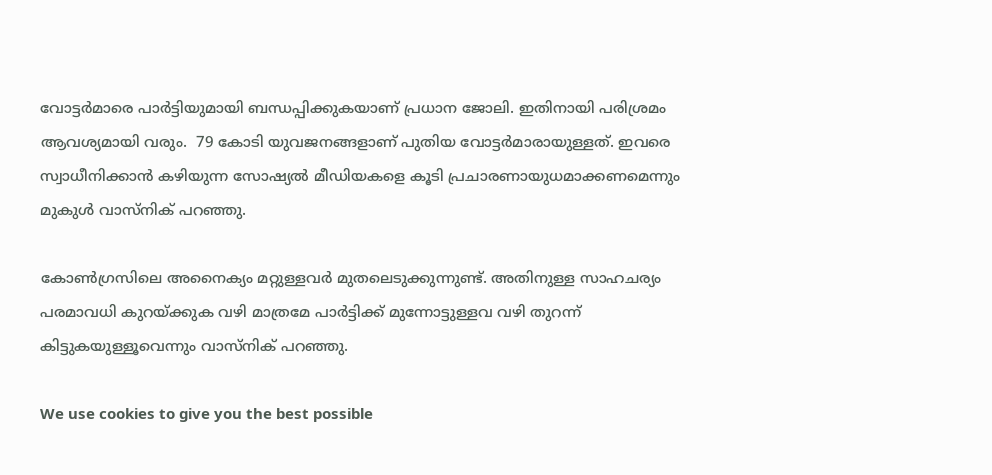വോട്ടര്‍മാരെ പാര്‍ട്ടിയുമായി ബന്ധപ്പിക്കുകയാണ് പ്രധാന ജോലി. ഇതിനായി പരിശ്രമം ആവശ്യമായി വരും.  79 കോടി യുവജനങ്ങളാണ് പുതിയ വോട്ടര്‍മാരായുള്ളത്. ഇവരെ സ്വാധീനിക്കാന്‍ കഴിയുന്ന സോഷ്യല്‍ മീഡിയകളെ കൂടി പ്രചാരണായുധമാക്കണമെന്നും മുകുള്‍ വാസ്‌നിക് പറഞ്ഞു.

കോണ്‍ഗ്രസിലെ അനൈക്യം മറ്റുള്ളവര്‍ മുതലെടുക്കുന്നുണ്ട്. അതിനുള്ള സാഹചര്യം പരമാവധി കുറയ്ക്കുക വഴി മാത്രമേ പാര്‍ട്ടിക്ക് മുന്നോട്ടുള്ളവ വഴി തുറന്ന് കിട്ടുകയുള്ളൂവെന്നും വാസ്‌നിക് പറഞ്ഞു.

We use cookies to give you the best possible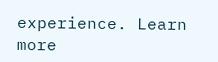experience. Learn more